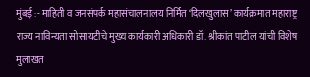मुंबई :- माहिती व जनसंपर्क महासंचालनालय निर्मित ‘दिलखुलास’ कार्यक्रमात महाराष्ट्र राज्य नाविन्यता सोसायटीचे मुख्य कार्यकारी अधिकारी डॉ. श्रीकांत पाटील यांची विशेष मुलाखत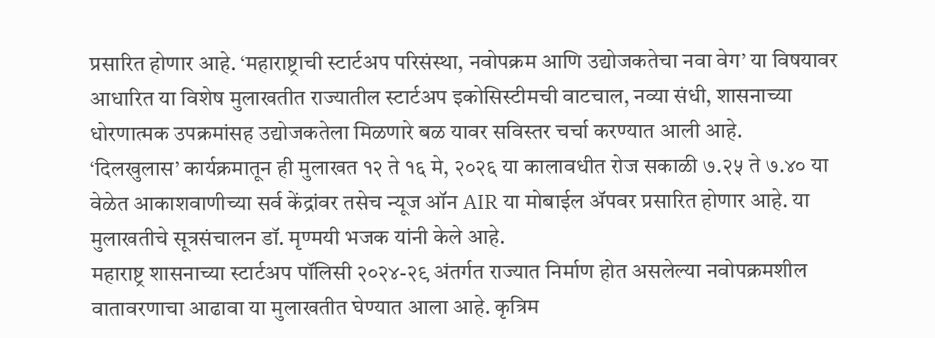प्रसारित होणार आहे. ‘महाराष्ट्राची स्टार्टअप परिसंस्था, नवोपक्रम आणि उद्योजकतेचा नवा वेग’ या विषयावर आधारित या विशेष मुलाखतीत राज्यातील स्टार्टअप इकोसिस्टीमची वाटचाल, नव्या संधी, शासनाच्या धोरणात्मक उपक्रमांसह उद्योजकतेला मिळणारे बळ यावर सविस्तर चर्चा करण्यात आली आहे.
‘दिलखुलास’ कार्यक्रमातून ही मुलाखत १२ ते १६ मे, २०२६ या कालावधीत रोज सकाळी ७.२५ ते ७.४० या वेळेत आकाशवाणीच्या सर्व केंद्रांवर तसेच न्यूज ऑन AIR या मोबाईल ॲपवर प्रसारित होणार आहे. या मुलाखतीचे सूत्रसंचालन डॉ. मृण्मयी भजक यांनी केले आहे.
महाराष्ट्र शासनाच्या स्टार्टअप पॉलिसी २०२४-२९ अंतर्गत राज्यात निर्माण होत असलेल्या नवोपक्रमशील वातावरणाचा आढावा या मुलाखतीत घेण्यात आला आहे. कृत्रिम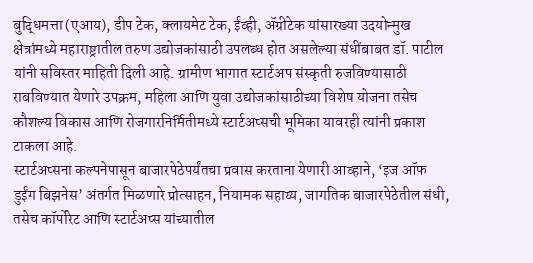बुद्धिमत्ता (एआय), डीप टेक, क्लायमेट टेक, ईव्ही, ॲग्रीटेक यांसारख्या उदयोन्मुख क्षेत्रांमध्ये महाराष्ट्रातील तरुण उद्योजकांसाठी उपलब्ध होत असलेल्या संधींबाबत डॉ. पाटील यांनी सविस्तर माहिती दिली आहे. ग्रामीण भागात स्टार्टअप संस्कृती रुजविण्यासाठी राबविण्यात येणारे उपक्रम, महिला आणि युवा उद्योजकांसाठीच्या विशेष योजना तसेच कौशल्य विकास आणि रोजगारनिर्मितीमध्ये स्टार्टअप्सची भूमिका यावरही त्यांनी प्रकाश टाकला आहे.
स्टार्टअप्सना कल्पनेपासून बाजारपेठेपर्यंतचा प्रवास करताना येणारी आव्हाने, ‘इज ऑफ डुईंग बिझनेस’ अंतर्गत मिळणारे प्रोत्साहन, नियामक सहाय्य, जागतिक बाजारपेठेतील संधी, तसेच कॉर्पोरेट आणि स्टार्टअप्स यांच्यातील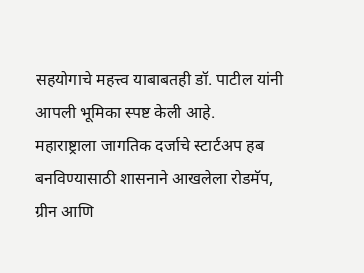सहयोगाचे महत्त्व याबाबतही डॉ. पाटील यांनी आपली भूमिका स्पष्ट केली आहे.
महाराष्ट्राला जागतिक दर्जाचे स्टार्टअप हब बनविण्यासाठी शासनाने आखलेला रोडमॅप, ग्रीन आणि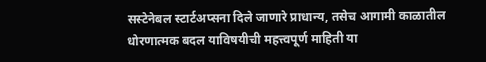सस्टेनेबल स्टार्टअप्सना दिले जाणारे प्राधान्य, तसेच आगामी काळातील धोरणात्मक बदल याविषयीची महत्त्वपूर्ण माहिती या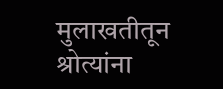मुलाखतीतून श्रोत्यांना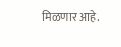मिळणार आहे.